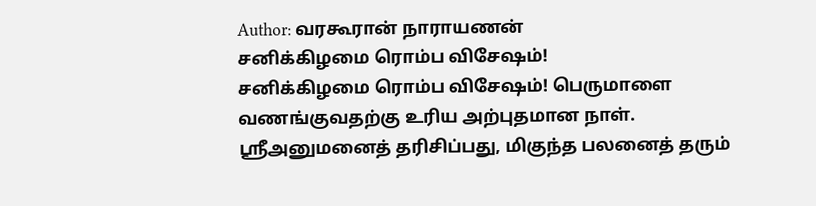Author: வரகூரான் நாராயணன்
சனிக்கிழமை ரொம்ப விசேஷம்!
சனிக்கிழமை ரொம்ப விசேஷம்! பெருமாளை வணங்குவதற்கு உரிய அற்புதமான நாள். ஸ்ரீஅனுமனைத் தரிசிப்பது, மிகுந்த பலனைத் தரும்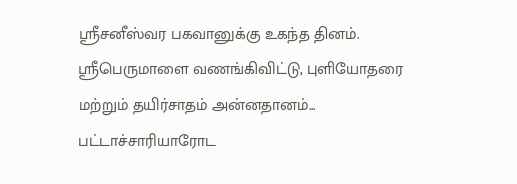ஸ்ரீசனீஸ்வர பகவானுக்கு உகந்த தினம். ஸ்ரீபெருமாளை வணங்கிவிட்டு, புளியோதரை மற்றும் தயிர்சாதம் அன்னதானம்...
பட்டாச்சாரியாரோட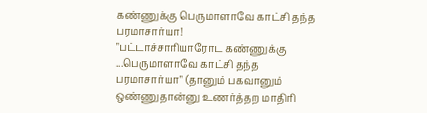கண்ணுக்கு பெருமாளாவே காட்சி தந்த பரமாசார்யா!
"பட்டாச்சாரியாரோட கண்ணுக்கு ...பெருமாளாவே காட்சி தந்த பரமாசார்யா" (தானும் பகவானும் ஒண்ணுதான்னு உணர்த்தற மாதிரி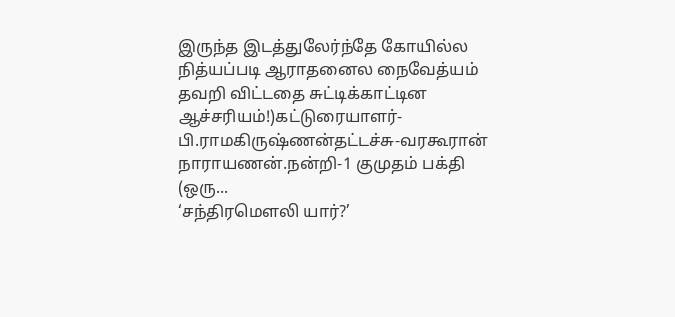இருந்த இடத்துலேர்ந்தே கோயில்ல நித்யப்படி ஆராதனைல நைவேத்யம் தவறி விட்டதை சுட்டிக்காட்டின ஆச்சரியம்!)கட்டுரையாளர்-பி.ராமகிருஷ்ணன்தட்டச்சு-வரகூரான் நாராயணன்.நன்றி-1 குமுதம் பக்தி (ஒரு...
‘சந்திரமௌலி யார்?’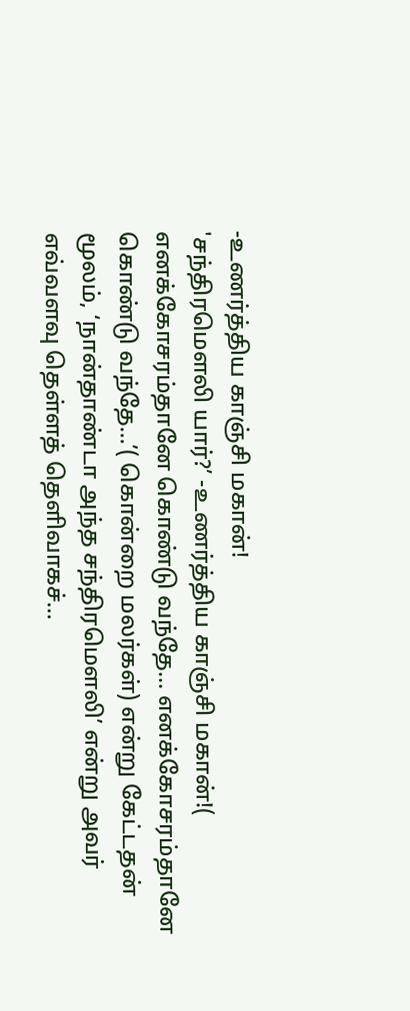-உணர்த்திய காஞ்சி மகான்!
'சந்திரமௌலி யார்?’ -உணர்த்திய காஞ்சி மகான்!( எனக்கோசரம்தானே கொண்டு வந்தே... எனக்கோசரம்தானே கொண்டு வந்தே...’( கொன்றை மலர்கள்) என்று கேட்டதன் மூலம், ‘நான்தாண்டா அந்த சந்திரமெளலி’ என்று அவர் எவ்வளவு தெள்ளத் தெளிவாகச்...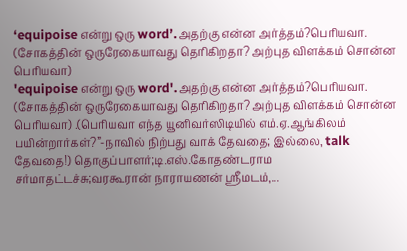‘equipoise என்று ஒரு word’.அதற்கு என்ன அர்த்தம்?பெரியவா. (சோகத்தின் ஒருரேகையாவது தெரிகிறதா? அற்புத விளக்கம் சொன்ன பெரியவா)
'equipoise என்று ஒரு word'.அதற்கு என்ன அர்த்தம்?பெரியவா. (சோகத்தின் ஒருரேகையாவது தெரிகிறதா? அற்புத விளக்கம் சொன்ன பெரியவா) .(பெரியவா எந்த யூனிவர்ஸிடியில் எம்.ஏ.ஆங்கிலம் பயின்றார்கள்?”-நாவில் நிற்பது வாக் தேவதை; இல்லை, talk தேவதை!) தொகுப்பாளர்;டி.எஸ்.கோதண்டராம சர்மாதட்டச்சு;வரகூரான் நாராயணன் ஸ்ரீமடம்,...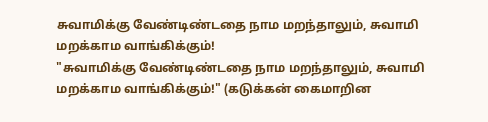சுவாமிக்கு வேண்டிண்டதை நாம மறந்தாலும், சுவாமி மறக்காம வாங்கிக்கும்!
"சுவாமிக்கு வேண்டிண்டதை நாம மறந்தாலும், சுவாமி மறக்காம வாங்கிக்கும்!" (கடுக்கன் கைமாறின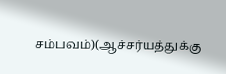சம்பவம்)(ஆச்சர்யத்துக்கு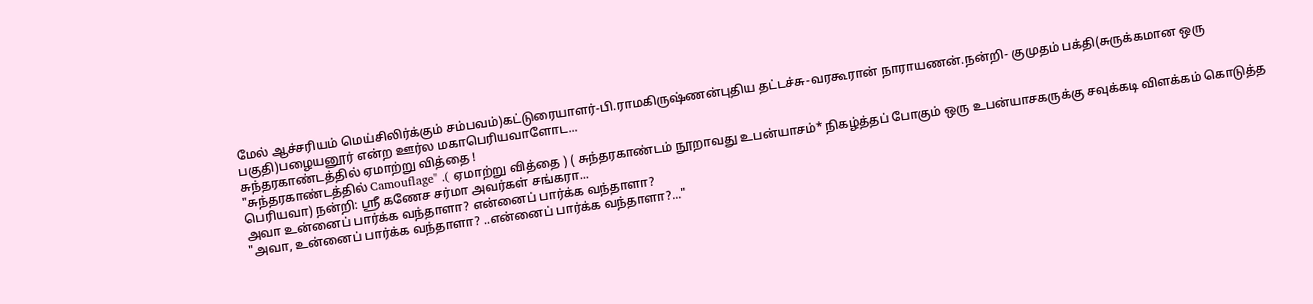மேல் ஆச்சரியம் மெய்சிலிர்க்கும் சம்பவம்)கட்டுரையாளர்-பி.ராமகிருஷ்ணன்புதிய தட்டச்சு-வரகூரான் நாராயணன்.நன்றி- குமுதம் பக்தி(சுருக்கமான ஒரு பகுதி)பழையனூர் என்ற ஊர்ல மகாபெரியவாளோட...
சுந்தரகாண்டத்தில் ஏமாற்று வித்தை !
"சுந்தரகாண்டத்தில் Camouflage" .( ஏமாற்று வித்தை ) ( சுந்தரகாண்டம் நூறாவது உபன்யாசம்* நிகழ்த்தப் போகும் ஒரு உபன்யாசகருக்கு சவுக்கடி விளக்கம் கொடுத்த பெரியவா) நன்றி: ஸ்ரீ கணேச சர்மா அவர்கள் சங்கரா...
அவா உன்னைப் பார்க்க வந்தாளா? என்னைப் பார்க்க வந்தாளா?
"அவா, உன்னைப் பார்க்க வந்தாளா? ..என்னைப் பார்க்க வந்தாளா?..."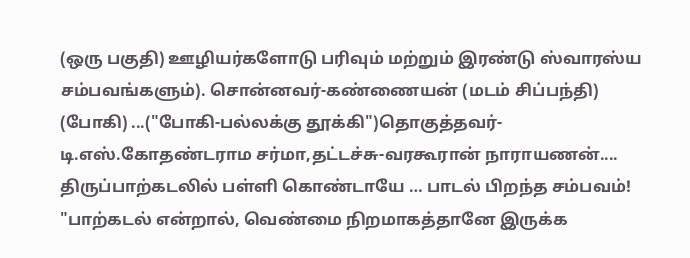(ஒரு பகுதி) ஊழியர்களோடு பரிவும் மற்றும் இரண்டு ஸ்வாரஸ்ய சம்பவங்களும்). சொன்னவர்-கண்ணையன் (மடம் சிப்பந்தி) (போகி) ...("போகி-பல்லக்கு தூக்கி")தொகுத்தவர்-டி.எஸ்.கோதண்டராம சர்மா,தட்டச்சு-வரகூரான் நாராயணன்....
திருப்பாற்கடலில் பள்ளி கொண்டாயே … பாடல் பிறந்த சம்பவம்!
"பாற்கடல் என்றால், வெண்மை நிறமாகத்தானே இருக்க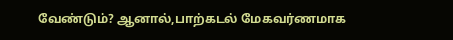வேண்டும்? ஆனால்,பாற்கடல் மேகவர்ணமாக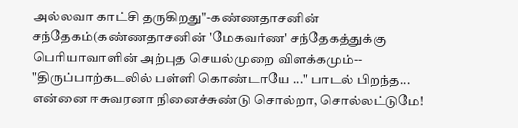அல்லவா காட்சி தருகிறது"-கண்ணதாசனின் சந்தேகம்(கண்ணதாசனின் 'மேகவர்ண' சந்தேகத்துக்கு பெரியாவாளின் அற்புத செயல்முறை விளக்கமும்-- "திருப்பாற்கடலில் பள்ளி கொண்டாயே ..." பாடல் பிறந்த...
என்னை ஈசுவரனா நினைச்சுண்டு சொல்றா, சொல்லட்டுமே!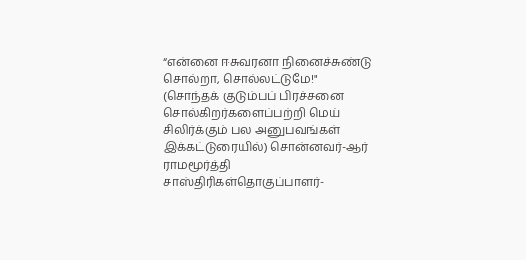“என்னை ஈசுவரனா நினைச்சுண்டு சொல்றா, சொல்லட்டுமே!" (சொந்தக் குடும்பப் பிரச்சனை சொல்கிறர்களைப்பற்றி மெய் சிலிர்க்கும் பல அனுபவங்கள் இக்கட்டுரையில்) சொன்னவர்-ஆர் ராமமூர்த்தி சாஸ்திரிகள்தொகுப்பாளர்-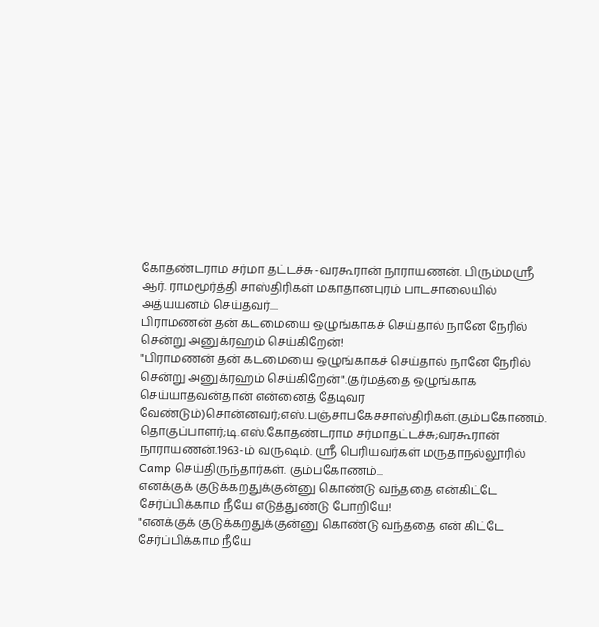கோதண்டராம சர்மா தட்டச்சு-வரகூரான் நாராயணன். பிரும்மஸ்ரீ ஆர். ராமமூர்த்தி சாஸ்திரிகள் மகாதானபுரம் பாடசாலையில் அத்யயனம் செய்தவர்....
பிராமணன் தன் கடமையை ஒழுங்காகச் செய்தால் நானே நேரில் சென்று அனுக்ரஹம் செய்கிறேன்!
"பிராமணன் தன் கடமையை ஒழுங்காகச் செய்தால் நானே நேரில் சென்று அனுக்ரஹம் செய்கிறேன்".(தர்மத்தை ஒழுங்காக செய்யாதவன்தான் என்னைத் தேடிவர வேண்டும்)சொன்னவர்;எஸ்.பஞ்சாபகேசசாஸ்திரிகள்.கும்பகோணம்.
தொகுப்பாளர்;டி.எஸ்.கோதண்டராம சர்மாதட்டச்சு;வரகூரான் நாராயணன்.1963-ம் வருஷம். ஸ்ரீ பெரியவர்கள் மருதாநல்லூரில் Camp செய்திருந்தார்கள். கும்பகோணம்...
எனக்குக் குடுக்கறதுக்குன்னு கொண்டு வந்ததை என்கிட்டே சேர்ப்பிக்காம நீயே எடுத்துண்டு போறியே!
"எனக்குக் குடுக்கறதுக்குன்னு கொண்டு வந்ததை என் கிட்டே சேர்ப்பிக்காம நீயே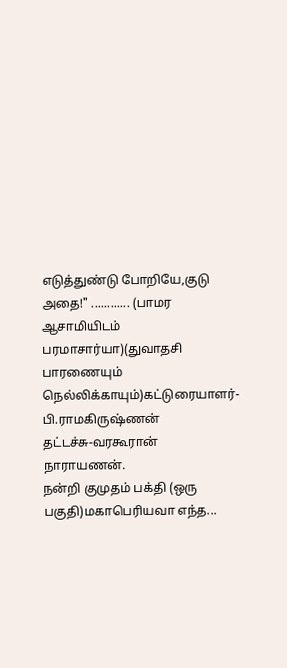எடுத்துண்டு போறியே,குடு அதை!" ............ (பாமர ஆசாமியிடம் பரமாசார்யா)(துவாதசி பாரணையும் நெல்லிக்காயும்)கட்டுரையாளர்-பி.ராமகிருஷ்ணன்
தட்டச்சு-வரகூரான் நாராயணன்.
நன்றி குமுதம் பக்தி (ஒரு பகுதி)மகாபெரியவா எந்த...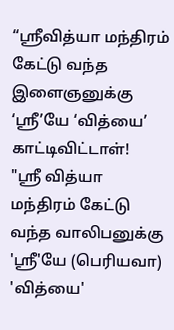“ஸ்ரீவித்யா மந்திரம் கேட்டு வந்த இளைஞனுக்கு ‘ஸ்ரீ’யே ‘வித்யை’ காட்டிவிட்டாள்!
"ஸ்ரீ வித்யா மந்திரம் கேட்டு வந்த வாலிபனுக்கு 'ஸ்ரீ'யே (பெரியவா) 'வித்யை'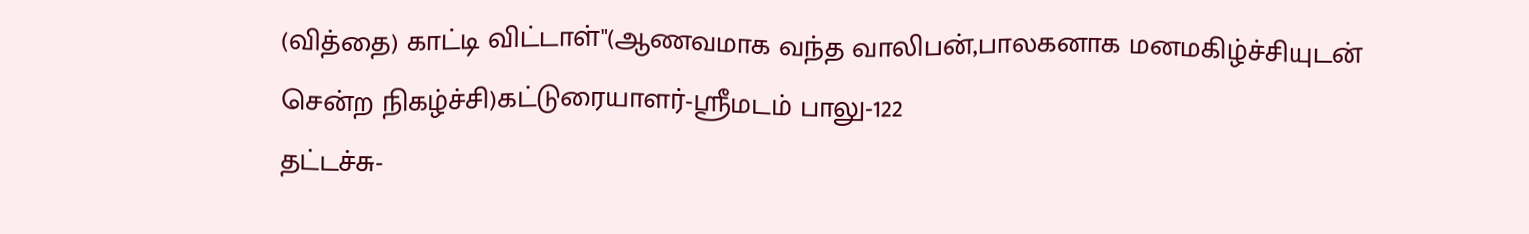(வித்தை) காட்டி விட்டாள்"(ஆணவமாக வந்த வாலிபன்,பாலகனாக மனமகிழ்ச்சியுடன் சென்ற நிகழ்ச்சி)கட்டுரையாளர்-ஸ்ரீமடம் பாலு-122
தட்டச்சு-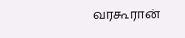வரகூரான்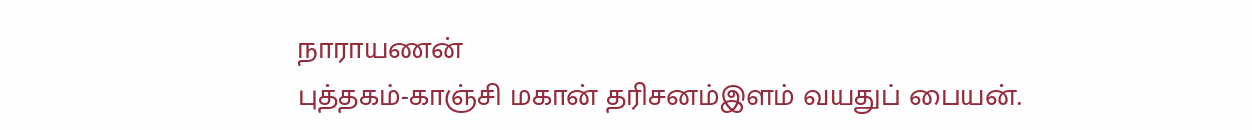நாராயணன்
புத்தகம்-காஞ்சி மகான் தரிசனம்இளம் வயதுப் பையன்.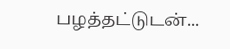பழத்தட்டுடன்...